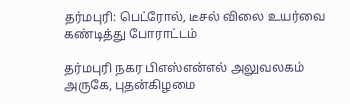தர்மபுரி: பெட்ரோல், டீசல் விலை உயர்வை கண்டித்து போராட்டம்

தர்மபுரி நகர பிஎஸ்என்எல் அலுவலகம் அருகே, புதன்கிழமை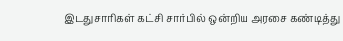இடதுசாரிகள் கட்சி சார்பில் ஒன்றிய அரசை கண்டித்து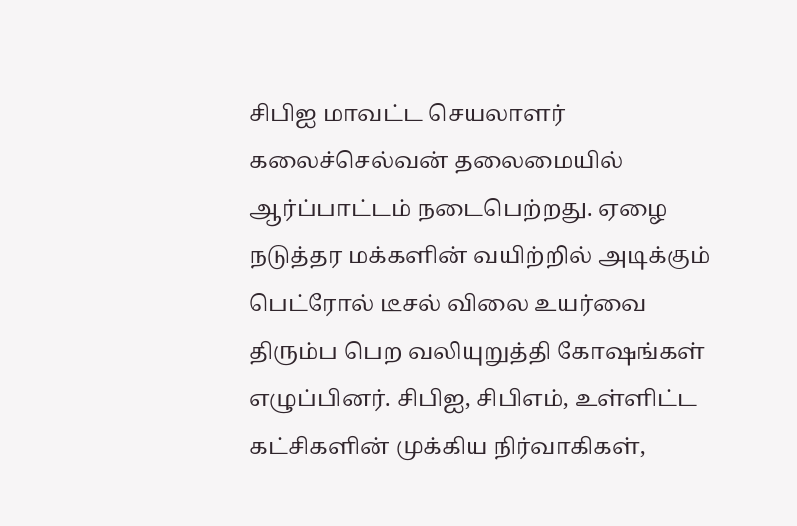சிபிஐ மாவட்ட செயலாளர் கலைச்செல்வன் தலைமையில் ஆர்ப்பாட்டம் நடைபெற்றது. ஏழை நடுத்தர மக்களின் வயிற்றில் அடிக்கும் பெட்ரோல் டீசல் விலை உயர்வை திரும்ப பெற வலியுறுத்தி கோஷங்கள் எழுப்பினர். சிபிஐ, சிபிஎம், உள்ளிட்ட கட்சிகளின் முக்கிய நிர்வாகிகள்,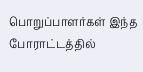பொறுப்பாளர்கள் இந்த போராட்டத்தில்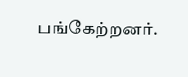பங்கேற்றனர்.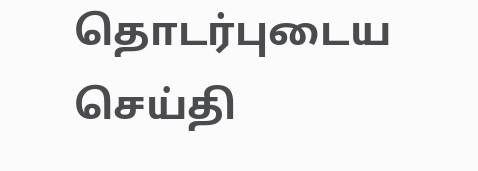தொடர்புடைய செய்தி